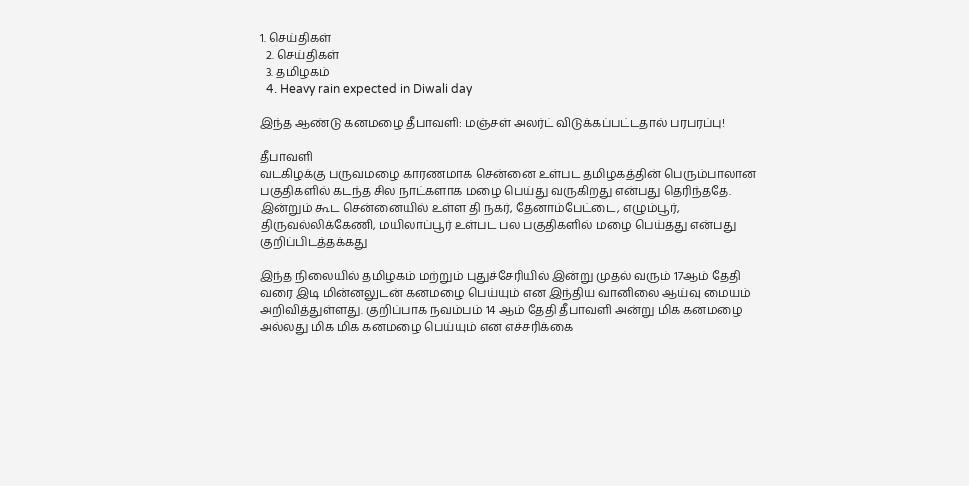1. செய்திகள்
  2. செய்திகள்
  3. த‌மிழக‌ம்
  4. Heavy rain expected in Diwali day

இந்த ஆண்டு கனமழை தீபாவளி: மஞ்சள் அலர்ட் விடுக்கப்பட்டதால் பரபரப்பு!

தீபாவளி
வடகிழக்கு பருவமழை காரணமாக சென்னை உள்பட தமிழகத்தின் பெரும்பாலான பகுதிகளில் கடந்த சில நாட்களாக மழை பெய்து வருகிறது என்பது தெரிந்ததே. இன்றும் கூட சென்னையில் உள்ள தி நகர், தேனாம்பேட்டை, எழும்பூர், திருவல்லிக்கேணி, மயிலாப்பூர் உள்பட பல பகுதிகளில் மழை பெய்தது என்பது குறிப்பிடத்தக்கது

இந்த நிலையில் தமிழகம் மற்றும் புதுச்சேரியில் இன்று முதல் வரும் 17ஆம் தேதி வரை இடி மின்னலுடன் கனமழை பெய்யும் என இந்திய வானிலை ஆய்வு மையம் அறிவித்துள்ளது. குறிப்பாக நவம்பம் 14 ஆம் தேதி தீபாவளி அன்று மிக கனமழை அல்லது மிக மிக கனமழை பெய்யும் என எச்சரிக்கை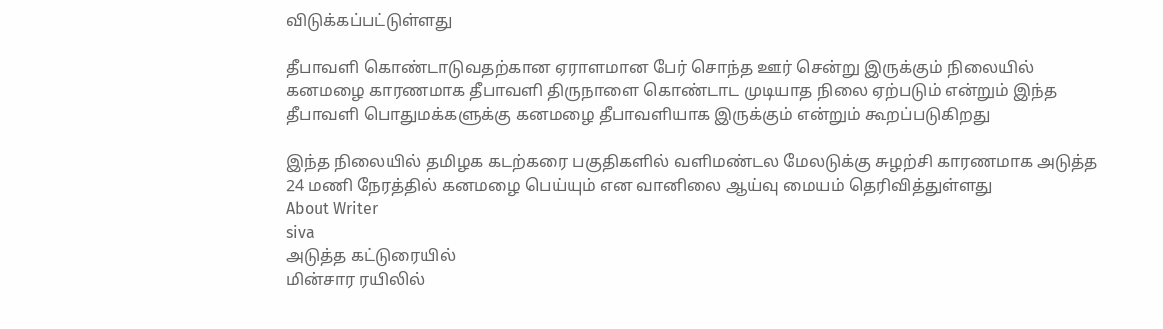விடுக்கப்பட்டுள்ளது

தீபாவளி கொண்டாடுவதற்கான ஏராளமான பேர் சொந்த ஊர் சென்று இருக்கும் நிலையில் கனமழை காரணமாக தீபாவளி திருநாளை கொண்டாட முடியாத நிலை ஏற்படும் என்றும் இந்த தீபாவளி பொதுமக்களுக்கு கனமழை தீபாவளியாக இருக்கும் என்றும் கூறப்படுகிறது

இந்த நிலையில் தமிழக கடற்கரை பகுதிகளில் வளிமண்டல மேலடுக்கு சுழற்சி காரணமாக அடுத்த 24 மணி நேரத்தில் கனமழை பெய்யும் என வானிலை ஆய்வு மையம் தெரிவித்துள்ளது
About Writer
siva
அடுத்த கட்டுரையில்
மின்சார ரயிலில்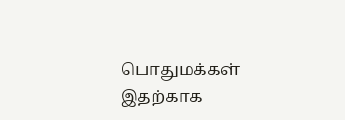பொதுமக்கள் இதற்காக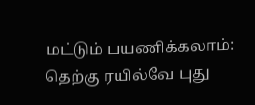மட்டும் பயணிக்கலாம்: தெற்கு ரயில்வே புது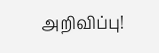அறிவிப்பு!